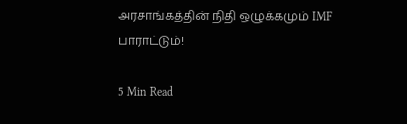அரசாங்கத்தின் நிதி ஒழுக்கமும் IMF பாராட்டும்!

5 Min Read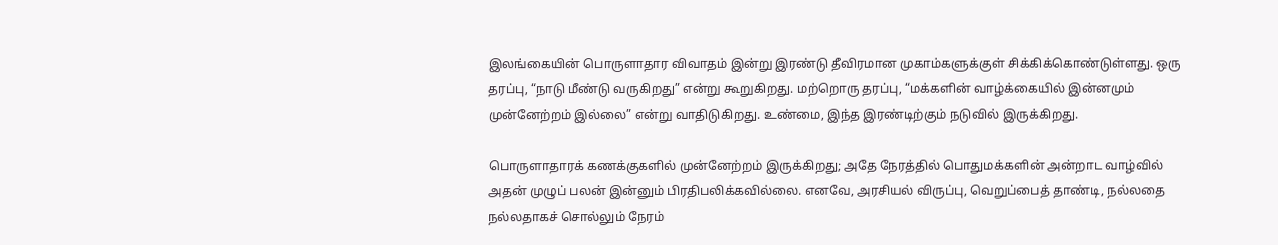இலங்கையின் பொருளாதார விவாதம் இன்று இரண்டு தீவிரமான முகாம்களுக்குள் சிக்கிக்கொண்டுள்ளது. ஒரு தரப்பு, “நாடு மீண்டு வருகிறது” என்று கூறுகிறது. மற்றொரு தரப்பு, “மக்களின் வாழ்க்கையில் இன்னமும் முன்னேற்றம் இல்லை” என்று வாதிடுகிறது. உண்மை, இந்த இரண்டிற்கும் நடுவில் இருக்கிறது.

பொருளாதாரக் கணக்குகளில் முன்னேற்றம் இருக்கிறது; அதே நேரத்தில் பொதுமக்களின் அன்றாட வாழ்வில் அதன் முழுப் பலன் இன்னும் பிரதிபலிக்கவில்லை. எனவே, அரசியல் விருப்பு, வெறுப்பைத் தாண்டி, நல்லதை நல்லதாகச் சொல்லும் நேரம்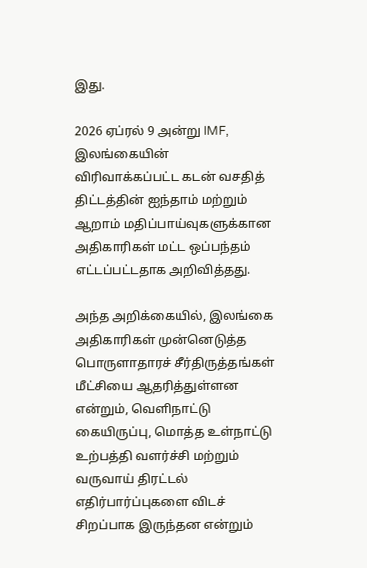இது.

2026 ஏப்ரல் 9 அன்று IMF, இலங்கையின் விரிவாக்கப்பட்ட கடன் வசதித் திட்டத்தின் ஐந்தாம் மற்றும் ஆறாம் மதிப்பாய்வுகளுக்கான அதிகாரிகள் மட்ட ஒப்பந்தம் எட்டப்பட்டதாக அறிவித்தது.

அந்த அறிக்கையில், இலங்கை அதிகாரிகள் முன்னெடுத்த பொருளாதாரச் சீர்திருத்தங்கள் மீட்சியை ஆதரித்துள்ளன என்றும், வெளிநாட்டு கையிருப்பு, மொத்த உள்நாட்டு உற்பத்தி வளர்ச்சி மற்றும் வருவாய் திரட்டல் எதிர்பார்ப்புகளை விடச் சிறப்பாக இருந்தன என்றும்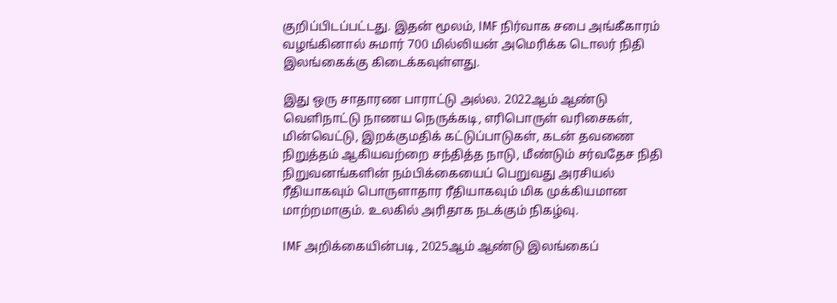குறிப்பிடப்பட்டது. இதன் மூலம், IMF நிர்வாக சபை அங்கீகாரம் வழங்கினால் சுமார் 700 மில்லியன் அமெரிக்க டொலர் நிதி இலங்கைக்கு கிடைக்கவுள்ளது.

இது ஒரு சாதாரண பாராட்டு அல்ல. 2022ஆம் ஆண்டு வெளிநாட்டு நாணய நெருக்கடி, எரிபொருள் வரிசைகள், மின்வெட்டு, இறக்குமதிக் கட்டுப்பாடுகள், கடன் தவணை நிறுத்தம் ஆகியவற்றை சந்தித்த நாடு, மீண்டும் சர்வதேச நிதி நிறுவனங்களின் நம்பிக்கையைப் பெறுவது அரசியல் ரீதியாகவும் பொருளாதார ரீதியாகவும் மிக முக்கியமான மாற்றமாகும். உலகில் அரிதாக நடக்கும் நிகழ்வு.

IMF அறிக்கையின்படி, 2025ஆம் ஆண்டு இலங்கைப்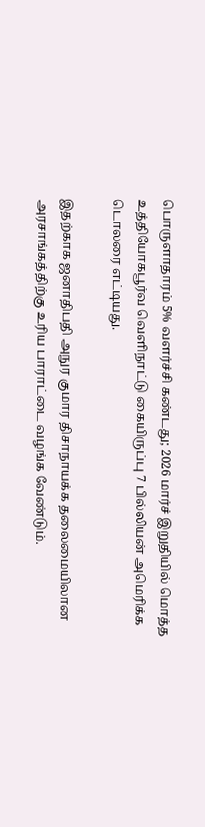பொருளாதாரம் 5% வளர்ச்சி கண்டது; 2026 மார்ச் இறுதியில் மொத்த உத்தியோகபூர்வ வெளிநாட்டு கையிருப்பு 7 பில்லியன் அமெரிக்க டொலரை எட்டியது.

இதற்காக ஜனாதிபதி அநுர குமார திசாநாயக்க தலைமையிலான அரசாங்கத்திற்கு உரிய பாராட்டை வழங்க வேண்டும்.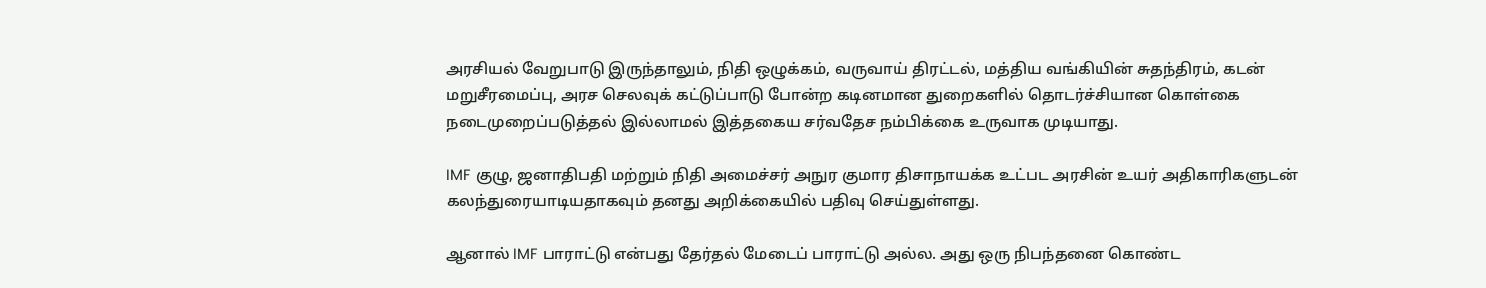அரசியல் வேறுபாடு இருந்தாலும், நிதி ஒழுக்கம், வருவாய் திரட்டல், மத்திய வங்கியின் சுதந்திரம், கடன் மறுசீரமைப்பு, அரச செலவுக் கட்டுப்பாடு போன்ற கடினமான துறைகளில் தொடர்ச்சியான கொள்கை நடைமுறைப்படுத்தல் இல்லாமல் இத்தகைய சர்வதேச நம்பிக்கை உருவாக முடியாது.

IMF குழு, ஜனாதிபதி மற்றும் நிதி அமைச்சர் அநுர குமார திசாநாயக்க உட்பட அரசின் உயர் அதிகாரிகளுடன் கலந்துரையாடியதாகவும் தனது அறிக்கையில் பதிவு செய்துள்ளது.

ஆனால் IMF பாராட்டு என்பது தேர்தல் மேடைப் பாராட்டு அல்ல. அது ஒரு நிபந்தனை கொண்ட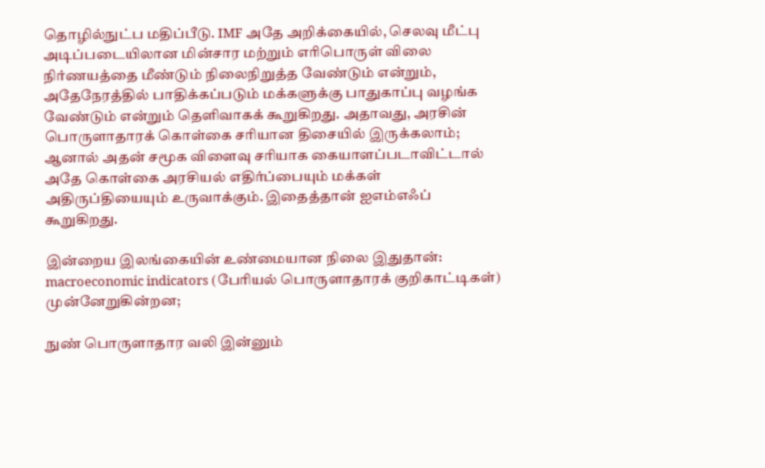தொழில்நுட்ப மதிப்பீடு. IMF அதே அறிக்கையில், செலவு மீட்பு அடிப்படையிலான மின்சார மற்றும் எரிபொருள் விலை நிர்ணயத்தை மீண்டும் நிலைநிறுத்த வேண்டும் என்றும், அதேநேரத்தில் பாதிக்கப்படும் மக்களுக்கு பாதுகாப்பு வழங்க வேண்டும் என்றும் தெளிவாகக் கூறுகிறது. அதாவது, அரசின் பொருளாதாரக் கொள்கை சரியான திசையில் இருக்கலாம்; ஆனால் அதன் சமூக விளைவு சரியாக கையாளப்படாவிட்டால் அதே கொள்கை அரசியல் எதிர்ப்பையும் மக்கள் அதிருப்தியையும் உருவாக்கும். இதைத்தான் ஐஎம்எஃப் கூறுகிறது.

இன்றைய இலங்கையின் உண்மையான நிலை இதுதான்: macroeconomic indicators (பேரியல் பொருளாதாரக் குறிகாட்டிகள்) முன்னேறுகின்றன;

நுண் பொருளாதார வலி இன்னும்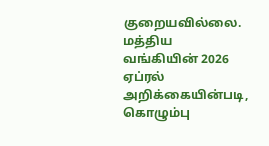குறையவில்லை. மத்திய வங்கியின் 2026 ஏப்ரல் அறிக்கையின்படி, கொழும்பு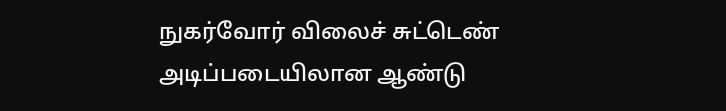நுகர்வோர் விலைச் சுட்டெண் அடிப்படையிலான ஆண்டு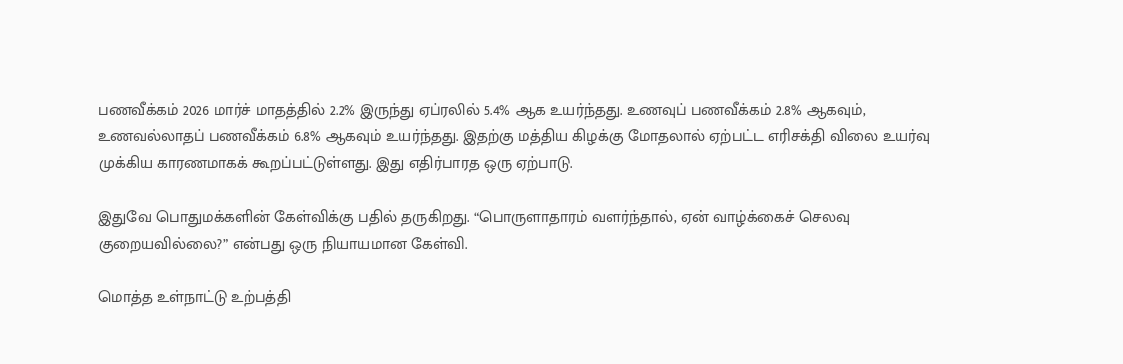பணவீக்கம் 2026 மார்ச் மாதத்தில் 2.2% இருந்து ஏப்ரலில் 5.4% ஆக உயர்ந்தது. உணவுப் பணவீக்கம் 2.8% ஆகவும், உணவல்லாதப் பணவீக்கம் 6.8% ஆகவும் உயர்ந்தது. இதற்கு மத்திய கிழக்கு மோதலால் ஏற்பட்ட எரிசக்தி விலை உயர்வு முக்கிய காரணமாகக் கூறப்பட்டுள்ளது. இது எதிர்பாரத ஒரு ஏற்பாடு.

இதுவே பொதுமக்களின் கேள்விக்கு பதில் தருகிறது. “பொருளாதாரம் வளர்ந்தால், ஏன் வாழ்க்கைச் செலவு குறையவில்லை?” என்பது ஒரு நியாயமான கேள்வி.

மொத்த உள்நாட்டு உற்பத்தி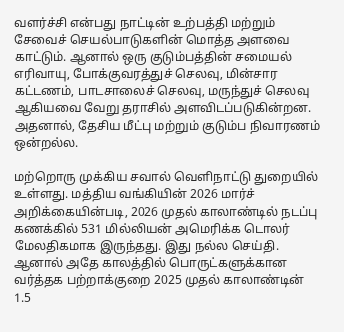வளர்ச்சி என்பது நாட்டின் உற்பத்தி மற்றும் சேவைச் செயல்பாடுகளின் மொத்த அளவை காட்டும். ஆனால் ஒரு குடும்பத்தின் சமையல் எரிவாயு, போக்குவரத்துச் செலவு, மின்சார கட்டணம், பாடசாலைச் செலவு, மருந்துச் செலவு ஆகியவை வேறு தராசில் அளவிடப்படுகின்றன. அதனால், தேசிய மீட்பு மற்றும் குடும்ப நிவாரணம் ஒன்றல்ல.

மற்றொரு முக்கிய சவால் வெளிநாட்டு துறையில் உள்ளது. மத்திய வங்கியின் 2026 மார்ச் அறிக்கையின்படி, 2026 முதல் காலாண்டில் நடப்பு கணக்கில் 531 மில்லியன் அமெரிக்க டொலர் மேலதிகமாக இருந்தது. இது நல்ல செய்தி. ஆனால் அதே காலத்தில் பொருட்களுக்கான வர்த்தக பற்றாக்குறை 2025 முதல் காலாண்டின் 1.5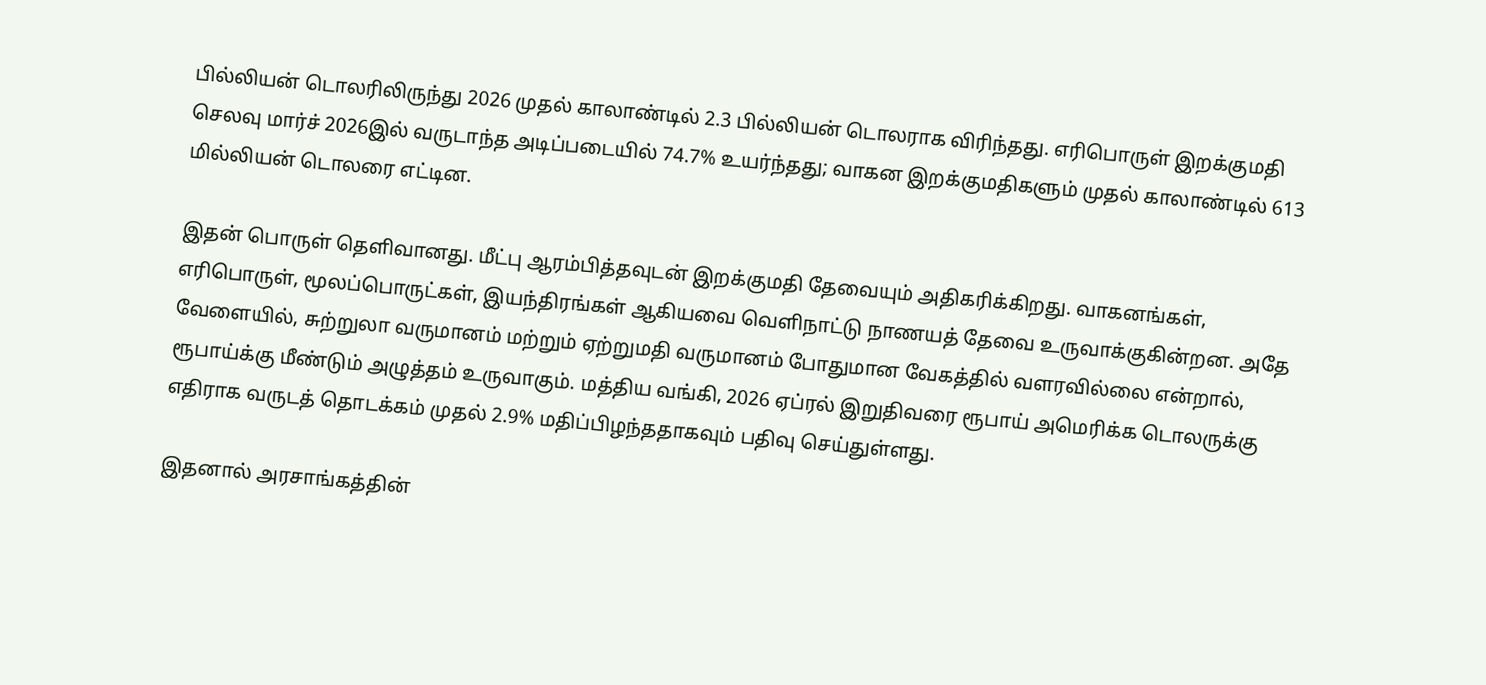பில்லியன் டொலரிலிருந்து 2026 முதல் காலாண்டில் 2.3 பில்லியன் டொலராக விரிந்தது. எரிபொருள் இறக்குமதி செலவு மார்ச் 2026இல் வருடாந்த அடிப்படையில் 74.7% உயர்ந்தது; வாகன இறக்குமதிகளும் முதல் காலாண்டில் 613 மில்லியன் டொலரை எட்டின.

இதன் பொருள் தெளிவானது. மீட்பு ஆரம்பித்தவுடன் இறக்குமதி தேவையும் அதிகரிக்கிறது. வாகனங்கள், எரிபொருள், மூலப்பொருட்கள், இயந்திரங்கள் ஆகியவை வெளிநாட்டு நாணயத் தேவை உருவாக்குகின்றன. அதே வேளையில், சுற்றுலா வருமானம் மற்றும் ஏற்றுமதி வருமானம் போதுமான வேகத்தில் வளரவில்லை என்றால், ரூபாய்க்கு மீண்டும் அழுத்தம் உருவாகும். மத்திய வங்கி, 2026 ஏப்ரல் இறுதிவரை ரூபாய் அமெரிக்க டொலருக்கு எதிராக வருடத் தொடக்கம் முதல் 2.9% மதிப்பிழந்ததாகவும் பதிவு செய்துள்ளது.

இதனால் அரசாங்கத்தின்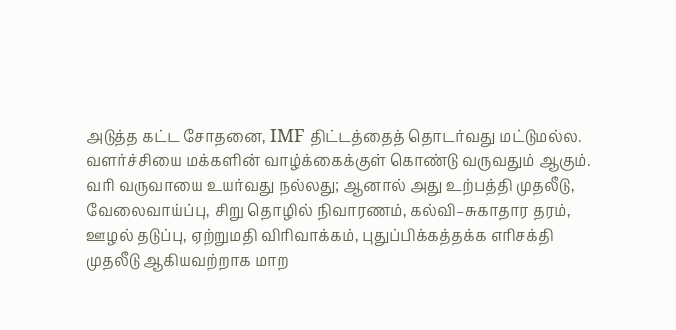அடுத்த கட்ட சோதனை, IMF திட்டத்தைத் தொடர்வது மட்டுமல்ல. வளர்ச்சியை மக்களின் வாழ்க்கைக்குள் கொண்டு வருவதும் ஆகும். வரி வருவாயை உயர்வது நல்லது; ஆனால் அது உற்பத்தி முதலீடு, வேலைவாய்ப்பு, சிறு தொழில் நிவாரணம், கல்வி–சுகாதார தரம், ஊழல் தடுப்பு, ஏற்றுமதி விரிவாக்கம், புதுப்பிக்கத்தக்க எரிசக்தி முதலீடு ஆகியவற்றாக மாற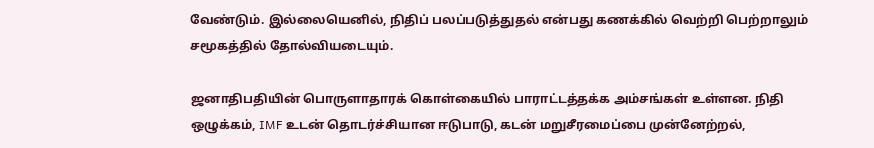வேண்டும். இல்லையெனில், நிதிப் பலப்படுத்துதல் என்பது கணக்கில் வெற்றி பெற்றாலும் சமூகத்தில் தோல்வியடையும்.

ஜனாதிபதியின் பொருளாதாரக் கொள்கையில் பாராட்டத்தக்க அம்சங்கள் உள்ளன. நிதி ஒழுக்கம், IMF உடன் தொடர்ச்சியான ஈடுபாடு, கடன் மறுசீரமைப்பை முன்னேற்றல்,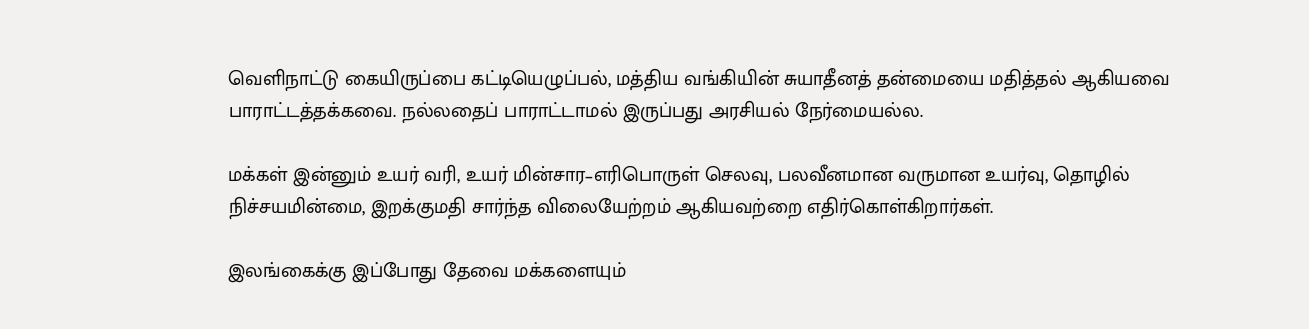வெளிநாட்டு கையிருப்பை கட்டியெழுப்பல், மத்திய வங்கியின் சுயாதீனத் தன்மையை மதித்தல் ஆகியவை பாராட்டத்தக்கவை. நல்லதைப் பாராட்டாமல் இருப்பது அரசியல் நேர்மையல்ல.

மக்கள் இன்னும் உயர் வரி, உயர் மின்சார–எரிபொருள் செலவு, பலவீனமான வருமான உயர்வு, தொழில் நிச்சயமின்மை, இறக்குமதி சார்ந்த விலையேற்றம் ஆகியவற்றை எதிர்கொள்கிறார்கள்.

இலங்கைக்கு இப்போது தேவை மக்களையும்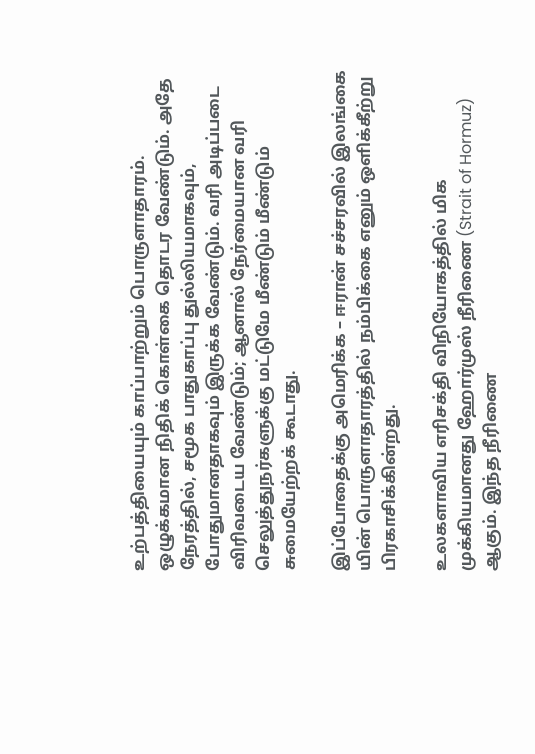உற்பத்தியையும் காப்பாற்றும் பொருளாதாரம். ஒழுக்கமான நிதிக் கொள்கை தொடர வேண்டும். அதே நேரத்தில், சமூக பாதுகாப்பு துல்லியமாகவும், போதுமானதாகவும் இருக்க வேண்டும். வரி அடிப்படை விரிவடைய வேண்டும்; ஆனால் நேர்மையான வரி செலுத்துநர்களுக்கு மட்டுமே மீண்டும் மீண்டும் சுமையேற்றக் கூடாது.

இப்போதைக்கு அமெரிக்க – ஈரான் சச்சரவில் இலங்கை யின் பொருளாதாரத்தில் நம்பிக்கை எனும் ஒளிக்கீற்று பிரகாசிக்கின்றது.

உலகளாவிய எரிசக்தி விநியோகத்தில் மிக முக்கியமானது ஹோர்முஸ் நீரிணை (Strait of Hormuz) ஆகும். இந்த நீரிணை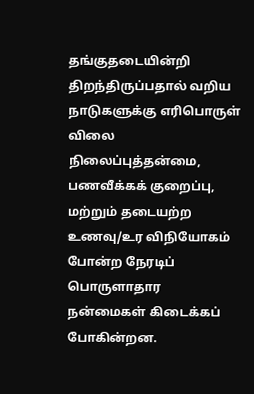தங்குதடையின்றி திறந்திருப்பதால் வறிய நாடுகளுக்கு எரிபொருள் விலை நிலைப்புத்தன்மை, பணவீக்கக் குறைப்பு, மற்றும் தடையற்ற உணவு/உர விநியோகம் போன்ற நேரடிப் பொருளாதார நன்மைகள் கிடைக்கப் போகின்றன.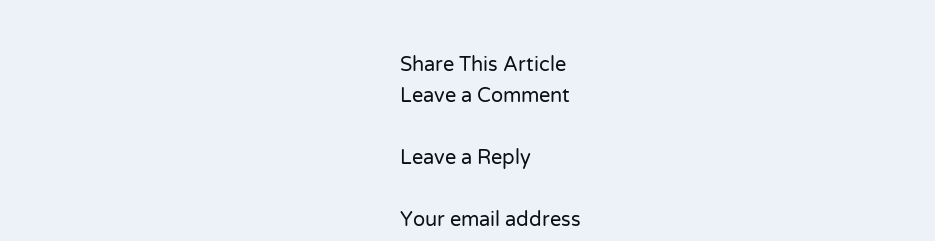Share This Article
Leave a Comment

Leave a Reply

Your email address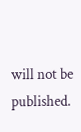will not be published.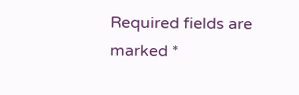Required fields are marked *